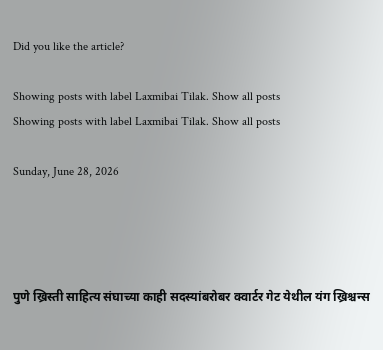Did you like the article?

Showing posts with label Laxmibai Tilak. Show all posts
Showing posts with label Laxmibai Tilak. Show all posts

Sunday, June 28, 2026




पुणे ख्रिस्ती साहित्य संघाच्या काही सदस्यांबरोबर क्वार्टर गेट येथील यंग ख्रिश्चन्स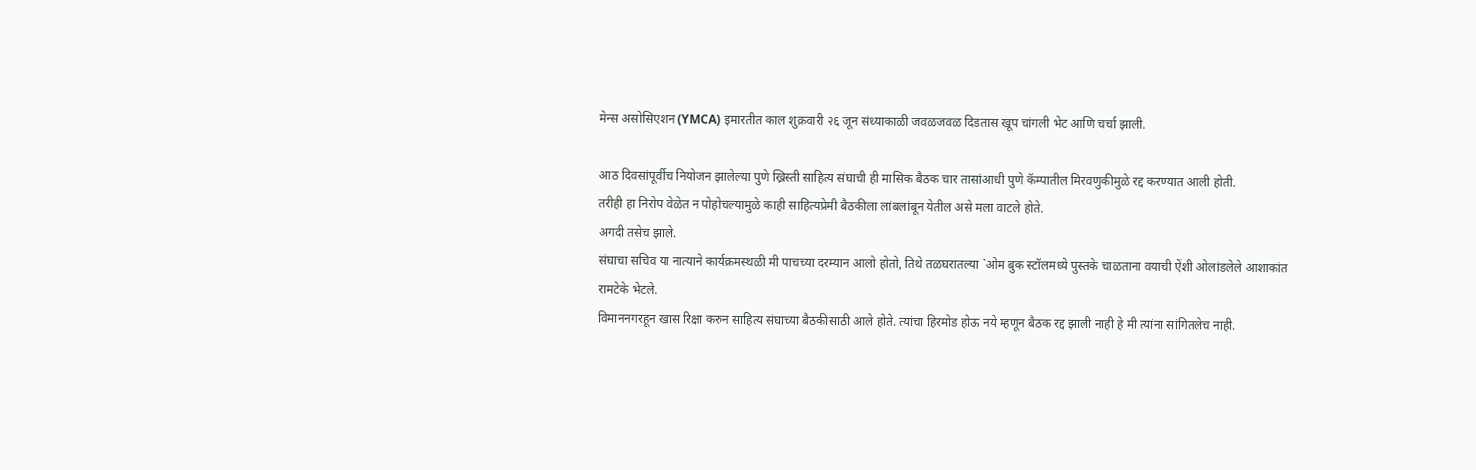मेन्स असोसिएशन (YMCA) इमारतीत काल शुक्रवारी २६ जून संध्याकाळी जवळजवळ दिडतास खूप चांगली भेट आणि चर्चा झाली.

आठ दिवसांपूर्वीच नियोजन झालेल्या पुणे ख्रिस्ती साहित्य संघाची ही मासिक बैठक चार तासांआधी पुणे कॅम्पातील मिरवणुकीमुळे रद्द करण्यात आली होती.
तरीही हा निरोप वेळेत न पोहोचल्यामुळे काही साहित्यप्रेमी बैठकीला लांबलांबून येतील असे मला वाटले होते.
अगदी तसेच झाले.
संघाचा सचिव या नात्याने कार्यक्रमस्थळी मी पाचच्या दरम्यान आलो होतो, तिथे तळघरातल्या `ओम बुक स्टॉलमध्ये पुस्तके चाळताना वयाची ऐंशी ओलांडलेले आशाकांत रामटेके भेटले.
विमाननगरहून खास रिक्षा करुन साहित्य संघाच्या बैठकीसाठी आले होते. त्यांचा हिरमोड होऊ नये म्हणून बैठक रद्द झाली नाही हे मी त्यांना सांगितलेच नाही.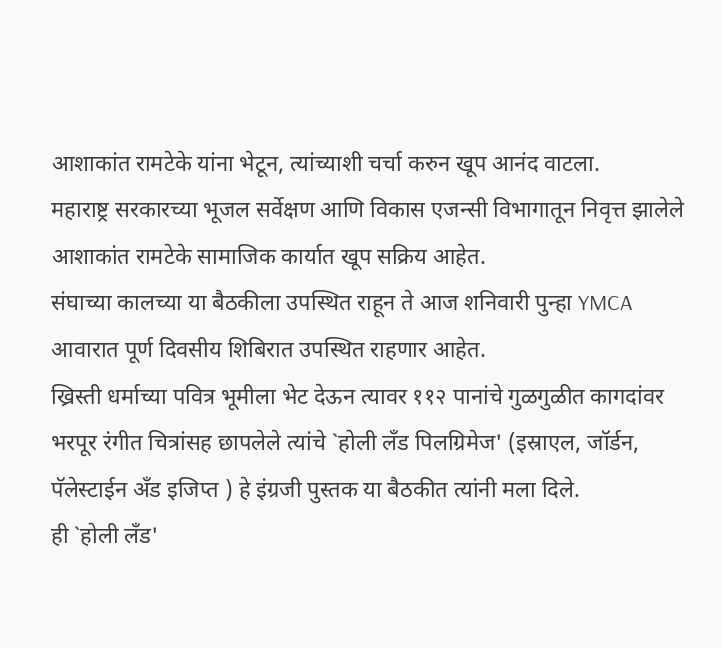आशाकांत रामटेके यांना भेटून, त्यांच्याशी चर्चा करुन खूप आनंद वाटला.
महाराष्ट्र सरकारच्या भूजल सर्वेक्षण आणि विकास एजन्सी विभागातून निवृत्त झालेले आशाकांत रामटेके सामाजिक कार्यात खूप सक्रिय आहेत.
संघाच्या कालच्या या बैठकीला उपस्थित राहून ते आज शनिवारी पुन्हा YMCA आवारात पूर्ण दिवसीय शिबिरात उपस्थित राहणार आहेत.
ख्रिस्ती धर्माच्या पवित्र भूमीला भेट देऊन त्यावर ११२ पानांचे गुळगुळीत कागदांवर भरपूर रंगीत चित्रांसह छापलेले त्यांचे `होली लँड पिलग्रिमेज' (इस्राएल, जॉर्डन, पॅलेस्टाईन अँड इजिप्त ) हे इंग्रजी पुस्तक या बैठकीत त्यांनी मला दिले.
ही `होली लँड'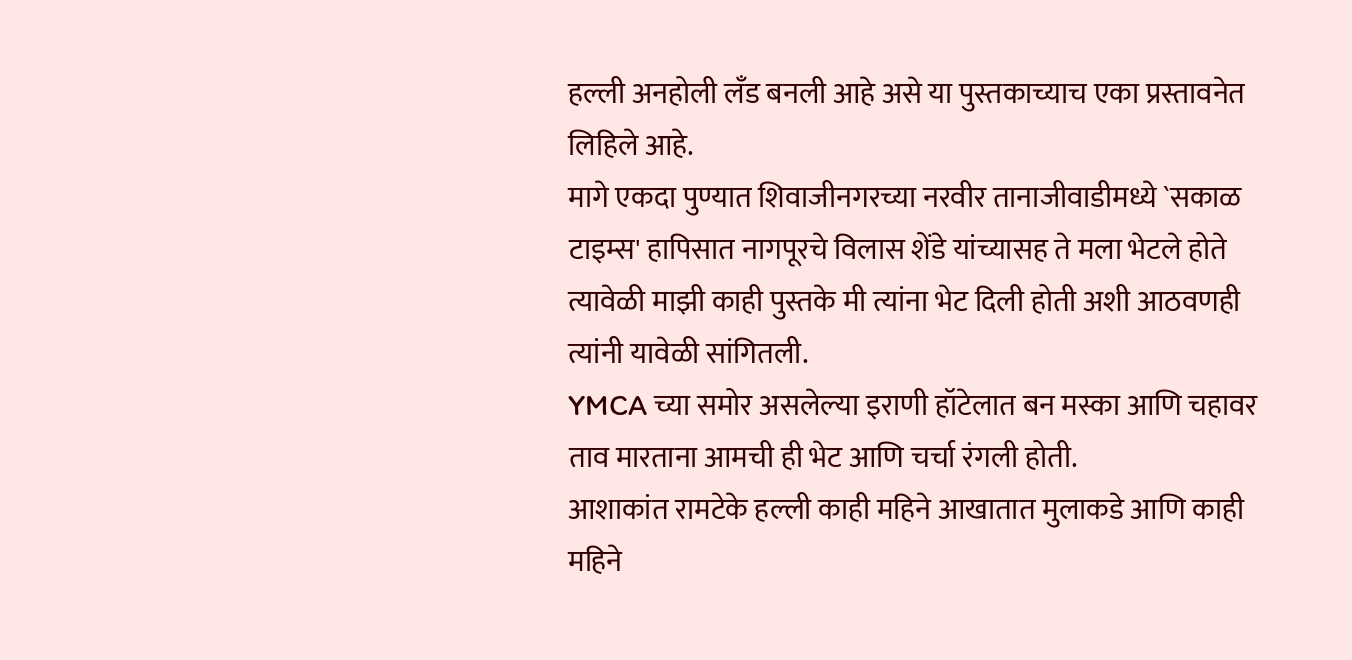हल्ली अनहोली लँड बनली आहे असे या पुस्तकाच्याच एका प्रस्तावनेत लिहिले आहे.
मागे एकदा पुण्यात शिवाजीनगरच्या नरवीर तानाजीवाडीमध्ये `सकाळ टाइम्स' हापिसात नागपूरचे विलास शेंडे यांच्यासह ते मला भेटले होते त्यावेळी माझी काही पुस्तके मी त्यांना भेट दिली होती अशी आठवणही त्यांनी यावेळी सांगितली.
YMCA च्या समोर असलेल्या इराणी हॉटेलात बन मस्का आणि चहावर ताव मारताना आमची ही भेट आणि चर्चा रंगली होती.
आशाकांत रामटेके हल्ली काही महिने आखातात मुलाकडे आणि काही महिने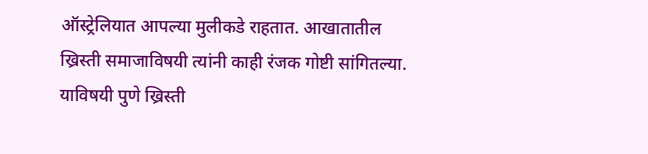ऑस्ट्रेलियात आपल्या मुलीकडे राहतात. आखातातील ख्रिस्ती समाजाविषयी त्यांनी काही रंजक गोष्टी सांगितल्या.
याविषयी पुणे ख्रिस्ती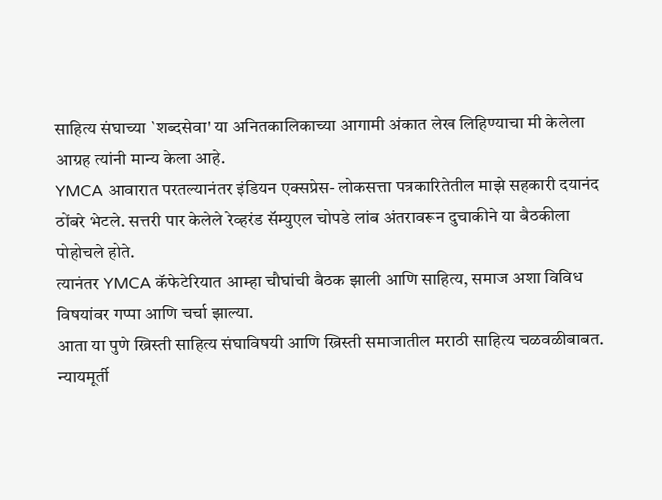साहित्य संघाच्या `शब्दसेवा' या अनितकालिकाच्या आगामी अंकात लेख लिहिण्याचा मी केलेला आग्रह त्यांनी मान्य केला आहे.
YMCA आवारात परतल्यानंतर इंडियन एक्सप्रेस- लोकसत्ता पत्रकारितेतील माझे सहकारी दयानंद ठोंबरे भेटले. सत्तरी पार केलेले रेव्हरंड सॅम्युएल चोपडे लांब अंतरावरून दुचाकीने या बैठकीला पोहोचले होते.
त्यानंतर YMCA कॅफेटेरियात आम्हा चौघांची बैठक झाली आणि साहित्य, समाज अशा विविध विषयांवर गप्पा आणि चर्चा झाल्या.
आता या पुणे ख्रिस्ती साहित्य संघाविषयी आणि ख्रिस्ती समाजातील मराठी साहित्य चळवळीबाबत.
न्यायमूर्ती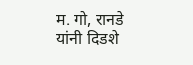म. गो, रानडे यांनी दिडशे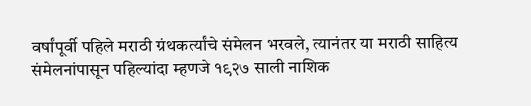वर्षांपूर्वी पहिले मराठी ग्रंथकर्त्यांचे संमेलन भरवले, त्यानंतर या मराठी साहित्य संमेलनांपासून पहिल्यांदा म्हणजे १९२७ साली नाशिक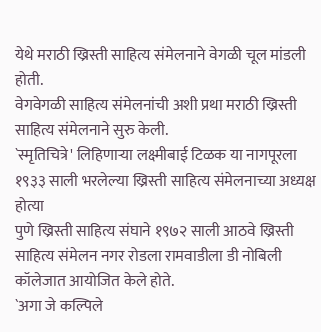येथे मराठी ख्रिस्ती साहित्य संमेलनाने वेगळी चूल मांडली होती.
वेगवेगळी साहित्य संमेलनांची अशी प्रथा मराठी ख्रिस्ती साहित्य संमेलनाने सुरु केली.
`स्मृतिचित्रे' लिहिणाऱ्या लक्ष्मीबाई टिळक या नागपूरला १९३३ साली भरलेल्या ख्रिस्ती साहित्य संमेलनाच्या अध्यक्ष होत्या
पुणे ख्रिस्ती साहित्य संघाने १९७२ साली आठवे ख्रिस्ती साहित्य संमेलन नगर रोडला रामवाडीला डी नोबिली कॉलेजात आयोजित केले होते.
`अगा जे कल्पिले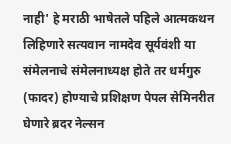नाही' हे मराठी भाषेतले पहिले आत्मकथन लिहिणारे सत्यवान नामदेव सूर्यवंशी या संमेलनाचे संमेलनाध्यक्ष होते तर धर्मगुरु (फादर) होण्याचे प्रशिक्षण पेपल सेमिनरीत घेणारे ब्रदर नेल्सन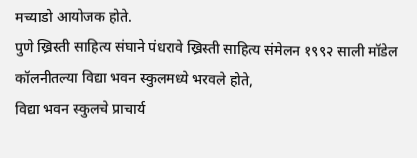मच्याडो आयोजक होते.
पुणे ख्रिस्ती साहित्य संघाने पंधरावे ख्रिस्ती साहित्य संमेलन १९९२ साली मॉडेल कॉलनीतल्या विद्या भवन स्कुलमध्ये भरवले होते,
विद्या भवन स्कुलचे प्राचार्य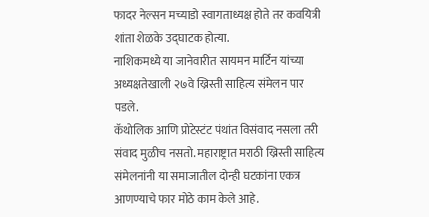फादर नेल्सन मच्याडो स्वागताध्यक्ष होते तर कवयित्री शांता शेळके उद्घाटक होत्या.
नाशिकमध्ये या जानेवारीत सायमन मार्टिन यांच्या अध्यक्षतेखाली २७वे ख्रिस्ती साहित्य संमेलन पार पडले.
कॅथोलिक आणि प्रोटेस्टंट पंथांत विसंवाद नसला तरी संवाद मुळीच नसतो. महाराष्ट्रात मराठी ख्रिस्ती साहित्य संमेलनांनी या समाजातील दोन्ही घटकांना एकत्र आणण्याचे फार मोठे काम केले आहे.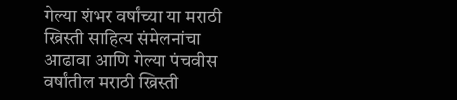गेल्या शंभर वर्षांच्या या मराठी ख्रिस्ती साहित्य संमेलनांचा आढावा आणि गेल्या पंचवीस वर्षांतील मराठी ख्रिस्ती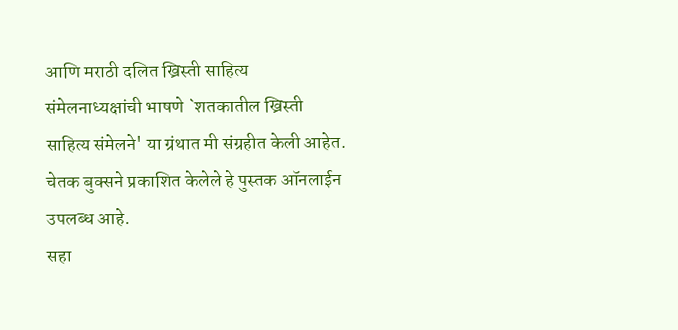आणि मराठी दलित ख्रिस्ती साहित्य संमेलनाध्यक्षांची भाषणे `शतकातील ख्रिस्ती साहित्य संमेलने' या ग्रंथात मी संग्रहीत केली आहेत.
चेतक बुक्सने प्रकाशित केलेले हे पुस्तक ऑनलाईन उपलब्ध आहे.
सहा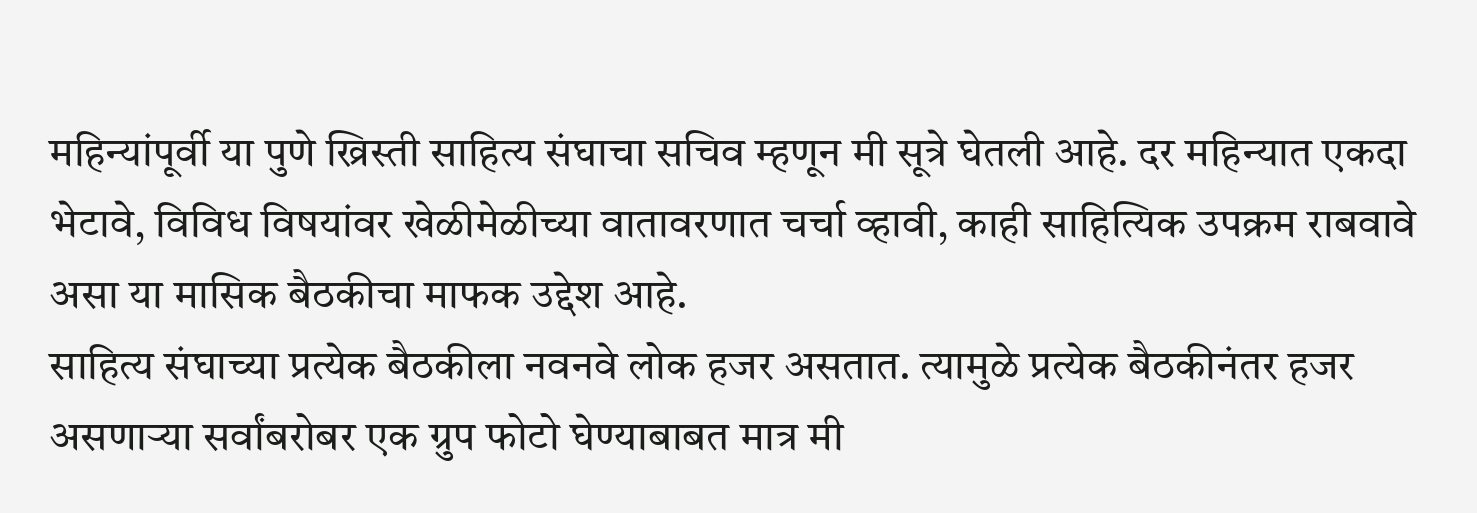महिन्यांपूर्वी या पुणे ख्रिस्ती साहित्य संघाचा सचिव म्हणून मी सूत्रे घेतली आहे. दर महिन्यात एकदा भेटावे, विविध विषयांवर खेळीमेळीच्या वातावरणात चर्चा व्हावी, काही साहित्यिक उपक्रम राबवावे असा या मासिक बैठकीचा माफक उद्देश आहे.
साहित्य संघाच्या प्रत्येक बैठकीला नवनवे लोक हजर असतात. त्यामुळे प्रत्येक बैठकीनंतर हजर असणाऱ्या सर्वांबरोबर एक ग्रुप फोटो घेण्याबाबत मात्र मी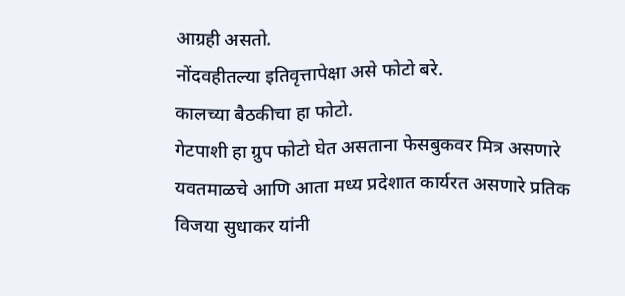आग्रही असतो.
नोंदवहीतल्या इतिवृत्तापेक्षा असे फोटो बरे.
कालच्या बैठकीचा हा फोटो.
गेटपाशी हा ग्रुप फोटो घेत असताना फेसबुकवर मित्र असणारे यवतमाळचे आणि आता मध्य प्रदेशात कार्यरत असणारे प्रतिक विजया सुधाकर यांनी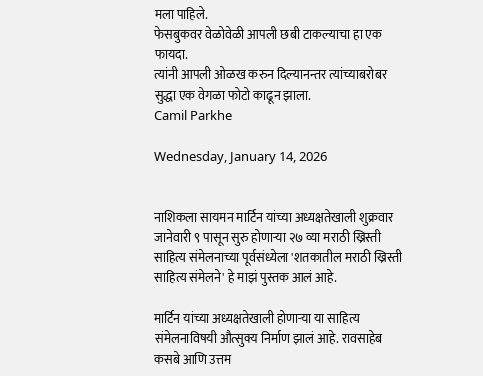मला पाहिले.
फेसबुकवर वेळोवेळी आपली छबी टाकल्याचा हा एक फायदा.
त्यांनी आपली ओळख करुन दिल्यानन्तर त्यांच्याबरोबर सुद्धा एक वेगळा फोटो काढून झाला.
Camil Parkhe

Wednesday, January 14, 2026


नाशिकला सायमन मार्टिन यांच्या अध्यक्षतेखाली शुक्रवार जानेवारी ९ पासून सुरु होणाऱ्या २७ व्या मराठी ख्रिस्ती साहित्य संमेलनाच्या पूर्वसंध्येला 'शतकातील मराठी ख्रिस्ती साहित्य संमेलने' हे माझं पुस्तक आलं आहे.

मार्टिन यांच्या अध्यक्षतेखाली होणाऱ्या या साहित्य संमेलनाविषयी औत्सुक्य निर्माण झालं आहे. रावसाहेब कसबे आणि उत्तम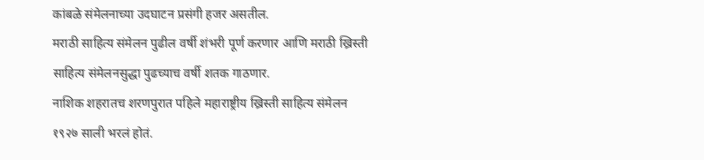कांबळे संमेलनाच्या उदघाटन प्रसंगी हजर असतील.
मराठी साहित्य संमेलन पुढील वर्षी शंभरी पूर्ण करणार आणि मराठी ख्रिस्ती साहित्य संमेलनसुद्धा पुढच्याच वर्षी शतक गाठणार.
नाशिक शहरातच शरणपुरात पहिले महाराष्ट्रीय ख्रिस्ती साहित्य संमेलन १९२७ साली भरलं होतं.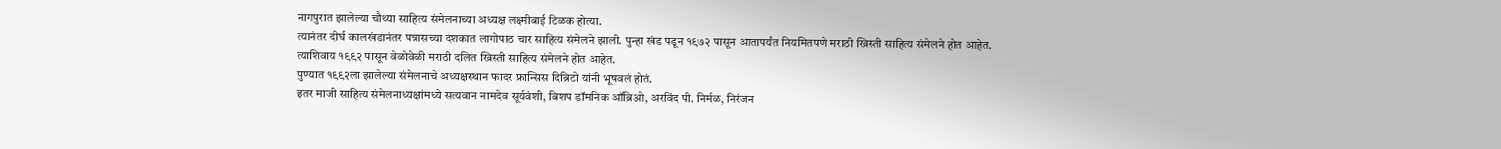नागपुरात झालेल्या चौथ्या साहित्य संमेलनाच्या अध्यक्ष लक्ष्मीबाई टिळक होत्या.
त्यानंतर दीर्घ कालखंडानंतर पन्नासच्या दशकात लागोपाठ चार साहित्य संमेलने झाली. पुन्हा खंड पडून १९७२ पासून आतापर्यंत नियमितपणे मराठी ख्रिस्ती साहित्य संमेलने होत आहेत. त्याशिवाय १९९२ पासून वेळोवेळी मराठी दलित ख्रिस्ती साहित्य संमेलने होत आहेत.
पुण्यात १९९२ला झालेल्या संमेलनाचे अध्यक्षस्थान फादर फ्रान्सिस दिब्रिटो यांनी भूषवलं होतं.
इतर माजी साहित्य संमेलनाध्यक्षांमध्ये सत्यवान नामदेव सूर्यवंशी, बिशप डॉमनिक ऑब्रिओ, अरविंद पी. निर्मळ, निरंजन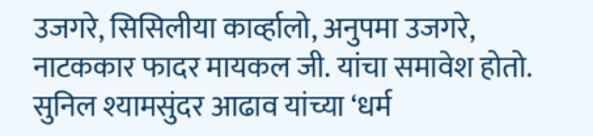उजगरे, सिसिलीया कार्व्हालो, अनुपमा उजगरे, नाटककार फादर मायकल जी. यांचा समावेश होतो.
सुनिल श्यामसुंदर आढाव यांच्या ‘धर्म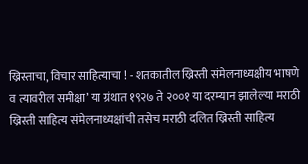ख्रिस्ताचा, विचार साहित्याचा ! - शतकातील ख्रिस्ती संमेलनाध्यक्षीय भाषणे व त्यावरील समीक्षा’ या ग्रंथात १९२७ ते २००१ या दरम्यान झालेल्या मराठी ख्रिस्ती साहित्य संमेलनाध्यक्षांची तसेच मराठी दलित ख्रिस्ती साहित्य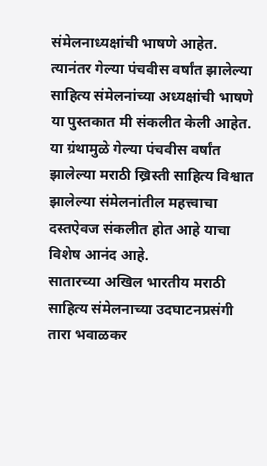संमेलनाध्यक्षांची भाषणे आहेत.
त्यानंतर गेल्या पंचवीस वर्षांत झालेल्या साहित्य संमेलनांच्या अध्यक्षांची भाषणे या पुस्तकात मी संकलीत केली आहेत.
या ग्रंथामुळे गेल्या पंचवीस वर्षांत झालेल्या मराठी ख्रिस्ती साहित्य विश्वात झालेल्या संमेलनांतील महत्त्वाचा दस्तऐवज संकलीत होत आहे याचा विशेष आनंद आहे.
सातारच्या अखिल भारतीय मराठी साहित्य संमेलनाच्या उदघाटनप्रसंगी तारा भवाळकर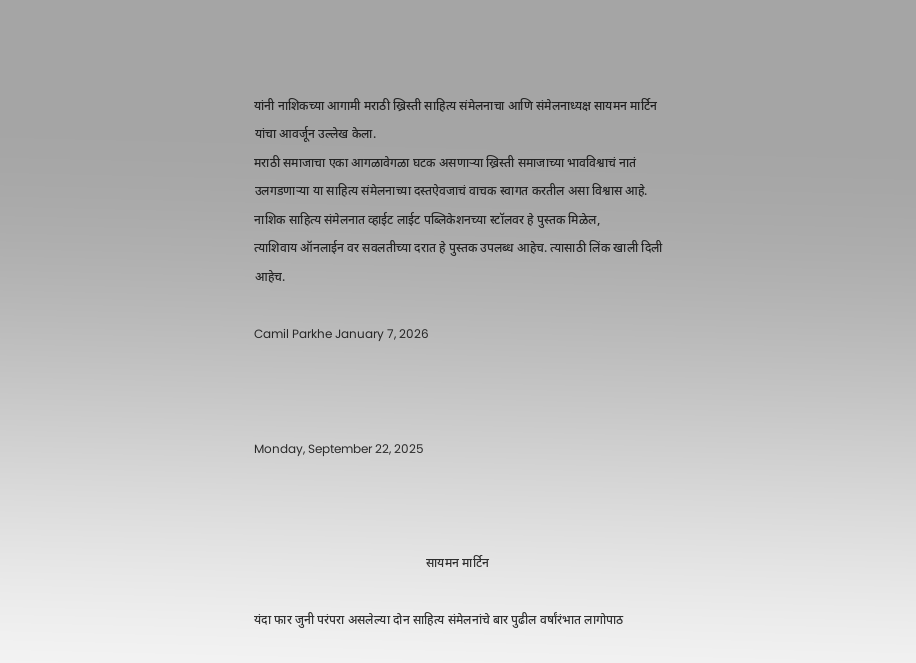यांनी नाशिकच्या आगामी मराठी ख्रिस्ती साहित्य संमेलनाचा आणि संमेलनाध्यक्ष सायमन मार्टिन यांचा आवर्जून उल्लेख केला.
मराठी समाजाचा एका आगळावेगळा घटक असणाऱ्या ख्रिस्ती समाजाच्या भावविश्वाचं नातं उलगडणाऱ्या या साहित्य संमेलनाच्या दस्तऐवजाचं वाचक स्वागत करतील असा विश्वास आहे.
नाशिक साहित्य संमेलनात व्हाईट लाईट पब्लिकेशनच्या स्टॉलवर हे पुस्तक मिळेल,
त्याशिवाय ऑनलाईन वर सवलतीच्या दरात हे पुस्तक उपलब्ध आहेच. त्यासाठी लिंक खाली दिली आहेच.

Camil Parkhe January 7, 2026



Monday, September 22, 2025



                                                       सायमन मार्टिन

यंदा फार जुनी परंपरा असलेल्या दोन साहित्य संमेलनांचे बार पुढील वर्षांरंभात लागोपाठ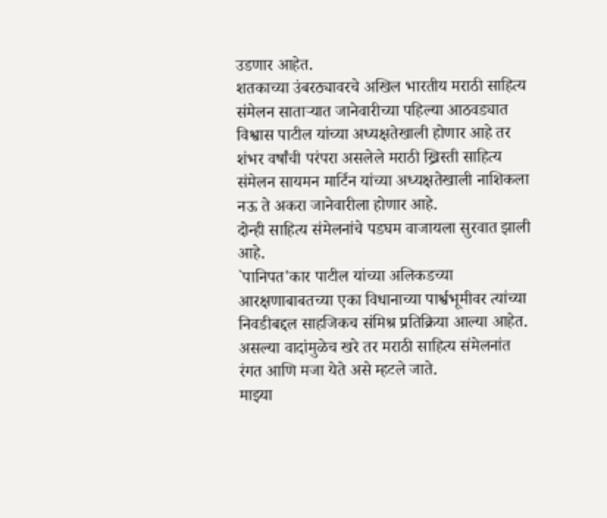उडणार आहेत.
शतकाच्या उंबरठ्यावरचे अखिल भारतीय मराठी साहित्य संमेलन साताऱ्यात जानेवारीच्या पहिल्या आठवड्यात विश्वास पाटील यांच्या अध्यक्षतेखाली होणार आहे तर शंभर वर्षांची परंपरा असलेले मराठी ख्रिस्ती साहित्य संमेलन सायमन मार्टिन यांच्या अध्यक्षतेखाली नाशिकला नऊ ते अकरा जानेवारीला होणार आहे.
दोन्ही साहित्य संमेलनांचे पडघम वाजायला सुरवात झाली आहे.
`पानिपत'कार पाटील यांच्या अलिकडच्या आरक्षणाबाबतच्या एका विधानाच्या पार्श्वभूमीवर त्यांच्या निवडीबद्दल साहजिकच संमिश्र प्रतिक्रिया आल्या आहेत.
असल्या वादांमुळेच खरे तर मराठी साहित्य संमेलनांत रंगत आणि मजा येते असे म्हटले जाते.
माझ्या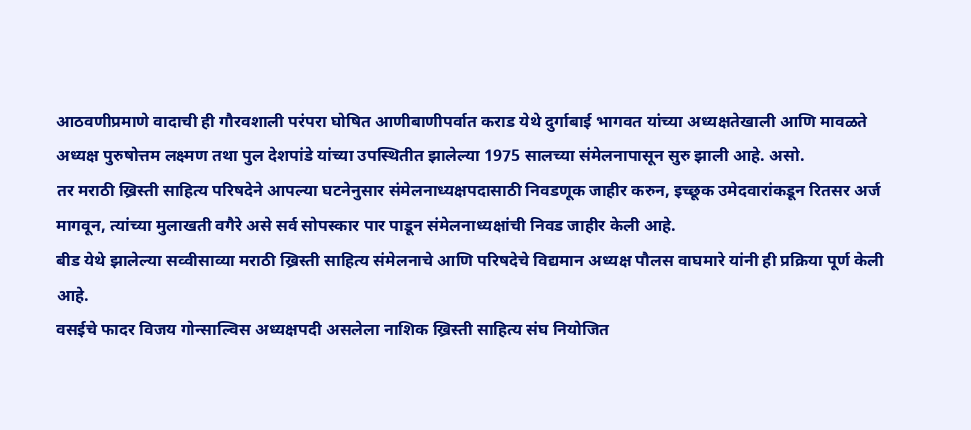आठवणीप्रमाणे वादाची ही गौरवशाली परंपरा घोषित आणीबाणीपर्वात कराड येथे दुर्गाबाई भागवत यांच्या अध्यक्षतेखाली आणि मावळते अध्यक्ष पुरुषोत्तम लक्ष्मण तथा पुल देशपांडे यांच्या उपस्थितीत झालेल्या 1975 सालच्या संमेलनापासून सुरु झाली आहे. असो.
तर मराठी ख्रिस्ती साहित्य परिषदेने आपल्या घटनेनुसार संमेलनाध्यक्षपदासाठी निवडणूक जाहीर करुन, इच्छूक उमेदवारांकडून रितसर अर्ज मागवून, त्यांच्या मुलाखती वगैरे असे सर्व सोपस्कार पार पाडून संमेलनाध्यक्षांची निवड जाहीर केली आहे.
बीड येथे झालेल्या सव्वीसाव्या मराठी ख्रिस्ती साहित्य संमेलनाचे आणि परिषदेचे विद्यमान अध्यक्ष पौलस वाघमारे यांनी ही प्रक्रिया पूर्ण केली आहे.
वसईचे फादर विजय गोन्साल्विस अध्यक्षपदी असलेला नाशिक ख्रिस्ती साहित्य संघ नियोजित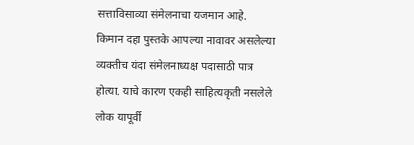सत्ताविसाव्या संमेलनाचा यजमान आहे.
किमान दहा पुस्तके आपल्या नावावर असलेल्या व्यक्तीच यंदा संमेलनाध्यक्ष पदासाठी पात्र होत्या. याचे कारण एकही साहित्यकृती नसलेले लोक यापूर्वी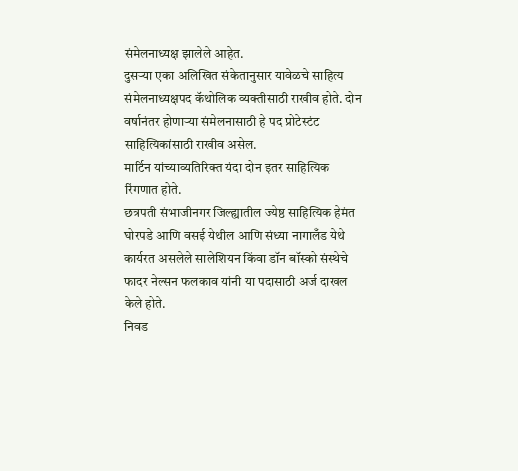संमेलनाध्यक्ष झालेले आहेत.
दुसऱ्या एका अलिखित संकेतानुसार यावेळचे साहित्य संमेलनाध्यक्षपद कॅथोलिक व्यक्तीसाठी राखीव होते. दोन वर्षानंतर होणाऱ्या संमेलनासाठी हे पद प्रोटेस्टंट साहित्यिकांसाठी राखीव असेल.
मार्टिन यांच्याव्यतिरिक्त यंदा दोन इतर साहित्यिक रिंगणात होते.
छत्रपती संभाजीनगर जिल्ह्यातील ज्येष्ठ साहित्यिक हेमंत घोरपडे आणि वसई येथील आणि संध्या नागालँड येथे कार्यरत असलेले सालेशियन किंवा डॉन बॉस्को संस्थेचे फादर नेल्सन फलकाव यांनी या पदासाठी अर्ज दाखल केले होते.
निवड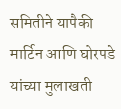समितीने यापैकी मार्टिन आणि घोरपडे यांच्या मुलाखती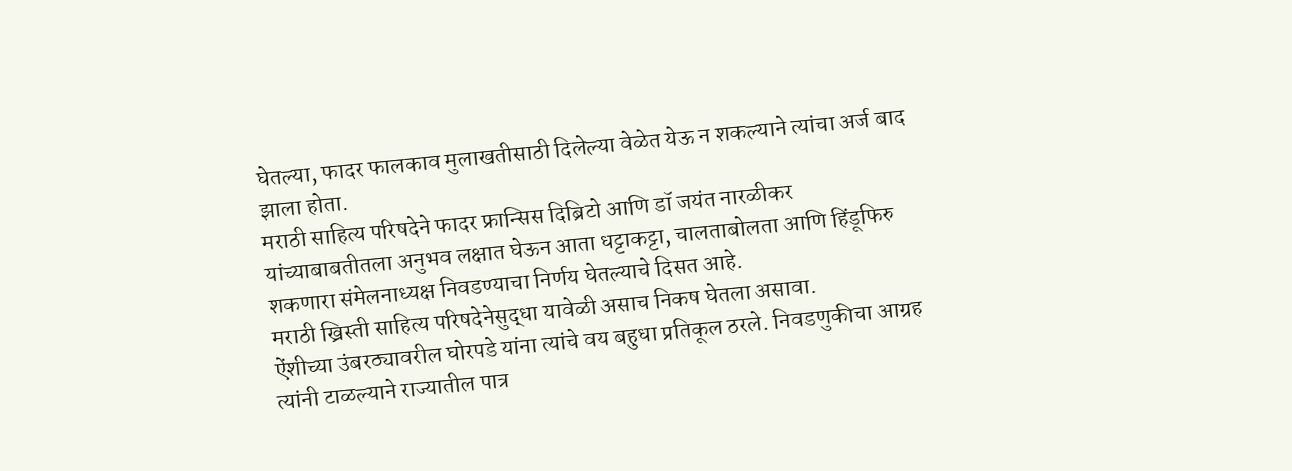घेतल्या, फादर फालकाव मुलाखतीसाठी दिलेल्या वेळेत येऊ न शकल्याने त्यांचा अर्ज बाद झाला होता.
मराठी साहित्य परिषदेने फादर फ्रान्सिस दिब्रिटो आणि डॉ जयंत नारळीकर यांच्याबाबतीतला अनुभव लक्षात घेऊन आता धट्टाकट्टा, चालताबोलता आणि हिंडूफिरु शकणारा संमेलनाध्यक्ष निवडण्याचा निर्णय घेतल्याचे दिसत आहे.
मराठी ख्रिस्ती साहित्य परिषदेनेसुद्धा यावेळी असाच निकष घेतला असावा.
ऐंशीच्या उंबरठ्यावरील घोरपडे यांना त्यांचे वय बहुधा प्रतिकूल ठरले. निवडणुकीचा आग्रह त्यांनी टाळल्याने राज्यातील पात्र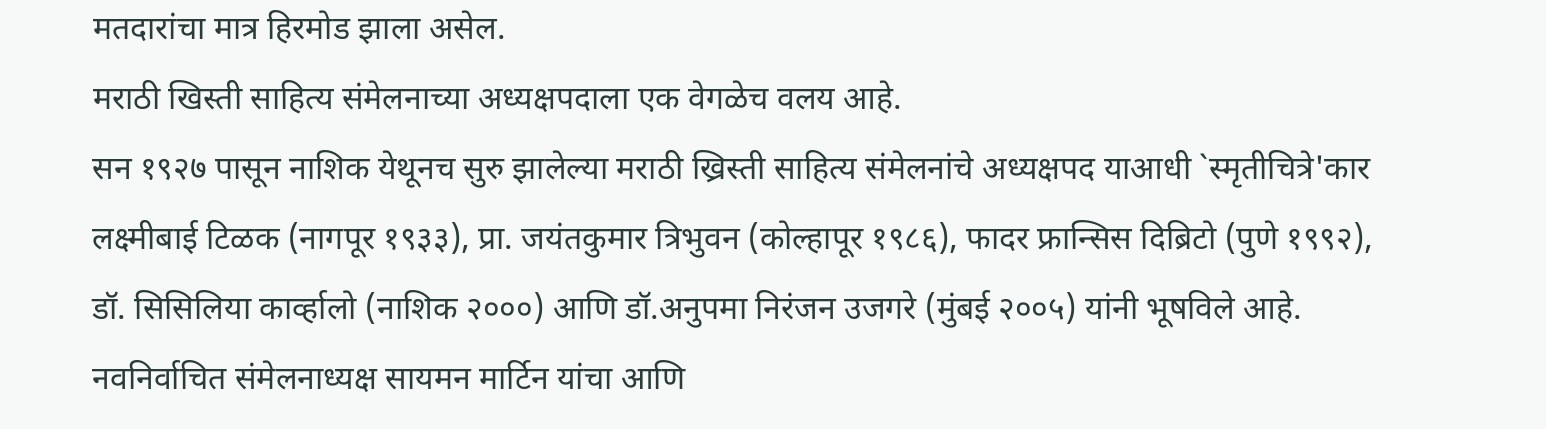मतदारांचा मात्र हिरमोड झाला असेल.
मराठी खिस्ती साहित्य संमेलनाच्या अध्यक्षपदाला एक वेगळेच वलय आहे.
सन १९२७ पासून नाशिक येथूनच सुरु झालेल्या मराठी ख्रिस्ती साहित्य संमेलनांचे अध्यक्षपद याआधी `स्मृतीचित्रे'कार लक्ष्मीबाई टिळक (नागपूर १९३३), प्रा. जयंतकुमार त्रिभुवन (कोल्हापूर १९८६), फादर फ्रान्सिस दिब्रिटो (पुणे १९९२), डॉ. सिसिलिया कार्व्हालो (नाशिक २०००) आणि डॉ.अनुपमा निरंजन उजगरे (मुंबई २००५) यांनी भूषविले आहे.
नवनिर्वाचित संमेलनाध्यक्ष सायमन मार्टिन यांचा आणि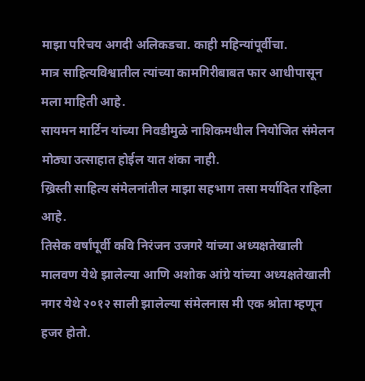माझा परिचय अगदी अलिकडचा. काही महिन्यांपूर्वीचा.
मात्र साहित्यविश्वातील त्यांच्या कामगिरीबाबत फार आधीपासून मला माहिती आहे.
सायमन मार्टिन यांच्या निवडीमुळे नाशिकमधील नियोजित संमेलन मोठ्या उत्साहात होईल यात शंका नाही.
ख्रिस्ती साहित्य संमेलनांतील माझा सहभाग तसा मर्यादित राहिला आहे.
तिसेक वर्षांपूर्वी कवि निरंजन उजगरे यांच्या अध्यक्षतेखाली मालवण येथे झालेल्या आणि अशोक आंग्रे यांच्या अध्यक्षतेखाली नगर येथे २०१२ साली झालेल्या संमेलनास मी एक श्रोता म्हणून हजर होतो.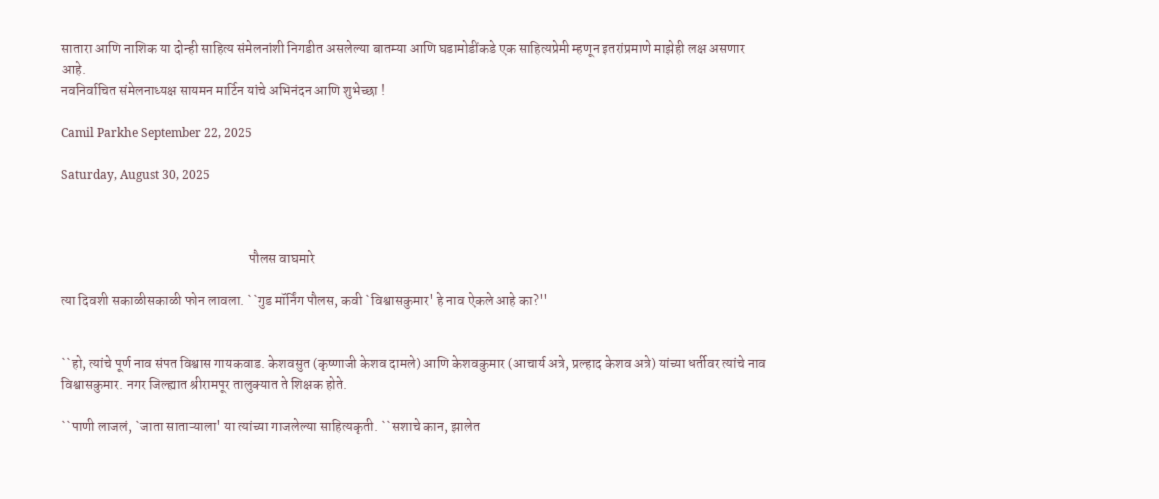सातारा आणि नाशिक या दोन्ही साहित्य संमेलनांशी निगडीत असलेल्या बातम्या आणि घडामोडींकडे एक साहित्यप्रेमी म्हणून इतरांप्रमाणे माझेही लक्ष असणार आहे.
नवनिर्वाचित संमेलनाध्यक्ष सायमन मार्टिन यांचे अभिनंदन आणि शुभेच्छा !

Camil Parkhe September 22, 2025

Saturday, August 30, 2025



                                                                    पौलस वाघमारे

त्या दिवशी सकाळीसकाळी फोन लावला. ``गुड मॉर्निंग पौलस, कवी `विश्वासकुमार' हे नाव ऐकले आहे का?''


``हो, त्यांचे पूर्ण नाव संपत विश्वास गायकवाड. केशवसुत (कृष्णाजी केशव दामले) आणि केशवकुमार (आचार्य अत्रे, प्रल्हाद केशव अत्रे) यांच्या धर्तीवर त्यांचे नाव विश्वासकुमार. नगर जिल्ह्यात श्रीरामपूर तालुक्यात ते शिक्षक होते.

``पाणी लाजलं, `जाता साताऱ्याला' या त्यांच्या गाजलेल्या साहित्यकृती. ``सशाचे कान, झालेत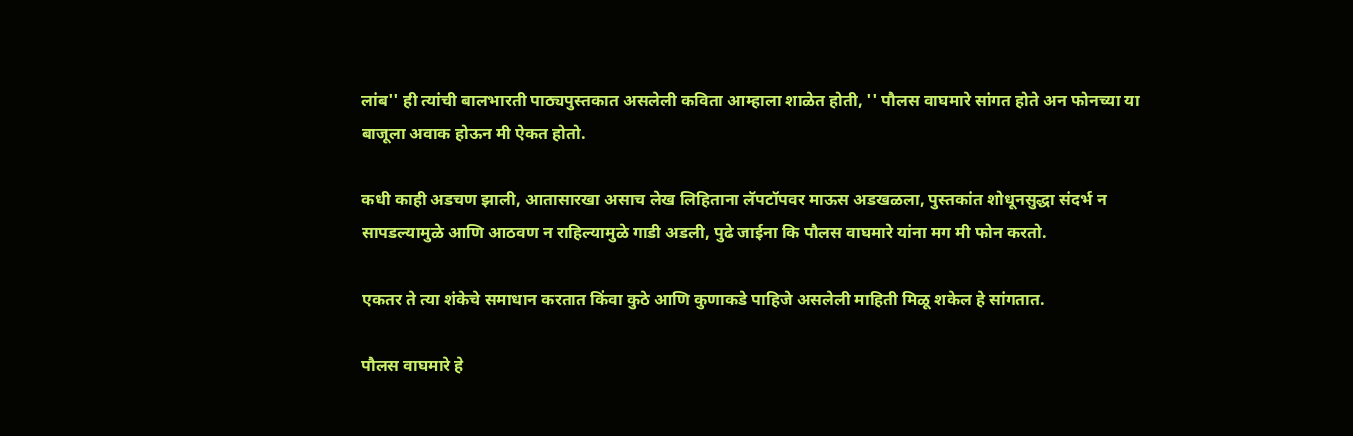लांब'' ही त्यांची बालभारती पाठ्यपुस्तकात असलेली कविता आम्हाला शाळेत होती, '' पौलस वाघमारे सांगत होते अन फोनच्या या बाजूला अवाक होऊन मी ऐकत होतो.

कधी काही अडचण झाली, आतासारखा असाच लेख लिहिताना लॅपटॉपवर माऊस अडखळला, पुस्तकांत शोधूनसुद्धा संदर्भ न सापडल्यामुळे आणि आठवण न राहिल्यामुळे गाडी अडली, पुढे जाईना कि पौलस वाघमारे यांना मग मी फोन करतो.

एकतर ते त्या शंकेचे समाधान करतात किंवा कुठे आणि कुणाकडे पाहिजे असलेली माहिती मिळू शकेल हे सांगतात.

पौलस वाघमारे हे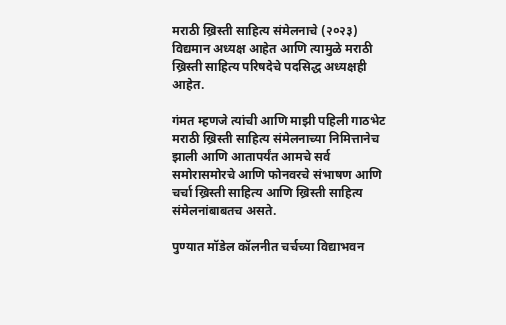मराठी ख्रिस्ती साहित्य संमेलनाचे (२०२३) विद्यमान अध्यक्ष आहेत आणि त्यामुळे मराठी ख्रिस्ती साहित्य परिषदेचे पदसिद्ध अध्यक्षही आहेत.

गंमत म्हणजे त्यांची आणि माझी पहिली गाठभेट मराठी ख्रिस्ती साहित्य संमेलनाच्या निमित्तानेच झाली आणि आतापर्यंत आमचे सर्व समोरासमोरचे आणि फोनवरचे संभाषण आणि चर्चा ख्रिस्ती साहित्य आणि ख्रिस्ती साहित्य संमेलनांबाबतच असते.

पुण्यात मॉडेल कॉलनीत चर्चच्या विद्याभवन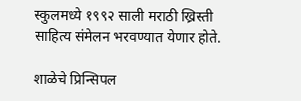स्कुलमध्ये १९९२ साली मराठी ख्रिस्ती साहित्य संमेलन भरवण्यात येणार होते.

शाळेचे प्रिन्सिपल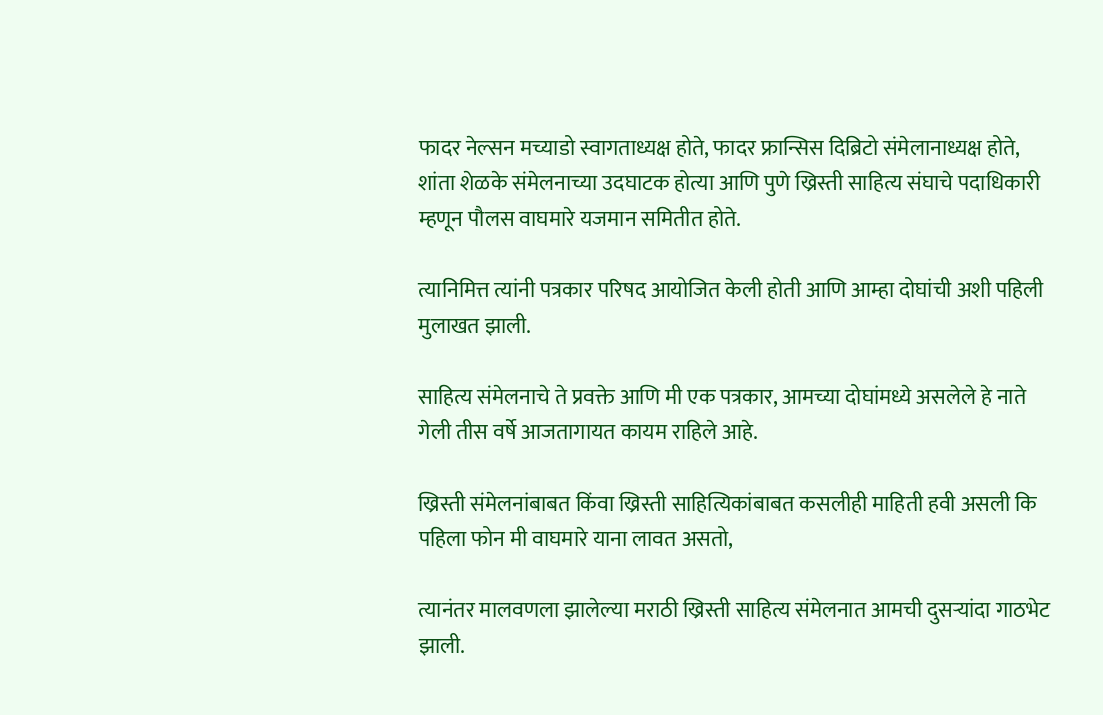फादर नेल्सन मच्याडो स्वागताध्यक्ष होते, फादर फ्रान्सिस दिब्रिटो संमेलानाध्यक्ष होते, शांता शेळके संमेलनाच्या उदघाटक होत्या आणि पुणे ख्रिस्ती साहित्य संघाचे पदाधिकारी म्हणून पौलस वाघमारे यजमान समितीत होते.

त्यानिमित्त त्यांनी पत्रकार परिषद आयोजित केली होती आणि आम्हा दोघांची अशी पहिली मुलाखत झाली.

साहित्य संमेलनाचे ते प्रवक्ते आणि मी एक पत्रकार, आमच्या दोघांमध्ये असलेले हे नाते गेली तीस वर्षे आजतागायत कायम राहिले आहे.

ख्रिस्ती संमेलनांबाबत किंवा ख्रिस्ती साहित्यिकांबाबत कसलीही माहिती हवी असली कि पहिला फोन मी वाघमारे याना लावत असतो,

त्यानंतर मालवणला झालेल्या मराठी ख्रिस्ती साहित्य संमेलनात आमची दुसऱ्यांदा गाठभेट झाली.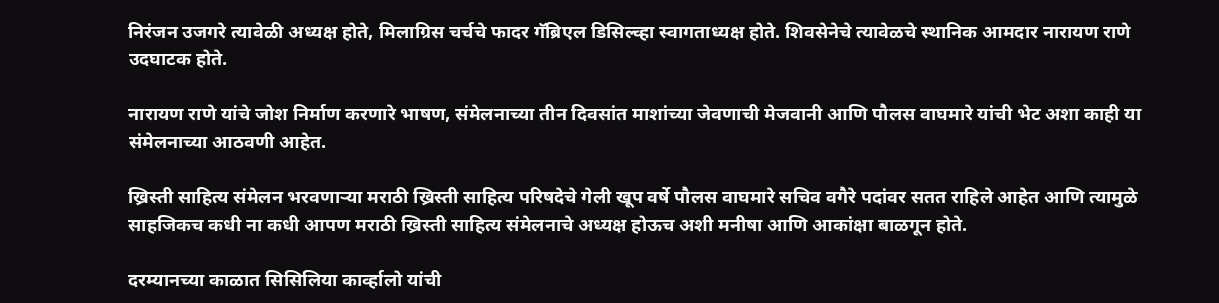निरंजन उजगरे त्यावेळी अध्यक्ष होते, मिलाग्रिस चर्चचे फादर गॅब्रिएल डिसिल्व्हा स्वागताध्यक्ष होते. शिवसेनेचे त्यावेळचे स्थानिक आमदार नारायण राणे उदघाटक होते.

नारायण राणे यांचे जोश निर्माण करणारे भाषण, संमेलनाच्या तीन दिवसांत माशांच्या जेवणाची मेजवानी आणि पौलस वाघमारे यांची भेट अशा काही या संमेलनाच्या आठवणी आहेत.

ख्रिस्ती साहित्य संमेलन भरवणाऱ्या मराठी ख्रिस्ती साहित्य परिषदेचे गेली खूप वर्षे पौलस वाघमारे सचिव वगैरे पदांवर सतत राहिले आहेत आणि त्यामुळे साहजिकच कधी ना कधी आपण मराठी ख्रिस्ती साहित्य संमेलनाचे अध्यक्ष होऊच अशी मनीषा आणि आकांक्षा बाळगून होते.

दरम्यानच्या काळात सिसिलिया कार्व्हालो यांची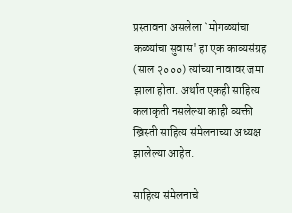प्रस्तावना असलेला `मोगळ्यांचा कळ्यांचा सुवास' हा एक काव्यसंग्रह (साल २०००) त्यांच्या नावावर जमा झाला होता. अर्थात एकही साहित्य कलाकृती नसलेल्या काही व्यक्ती ख्रिस्ती साहित्य संमेलनाच्या अध्यक्ष झालेल्या आहेत.

साहित्य संमेलनाचे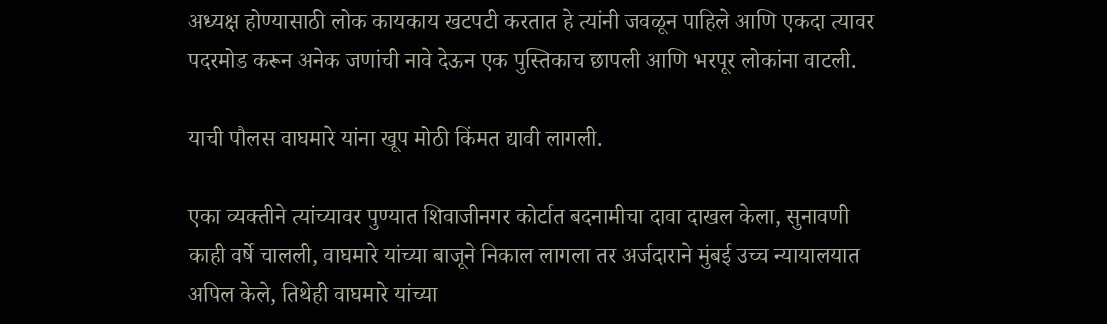अध्यक्ष होण्यासाठी लोक कायकाय खटपटी करतात हे त्यांनी जवळून पाहिले आणि एकदा त्यावर पदरमोड करून अनेक जणांची नावे देऊन एक पुस्तिकाच छापली आणि भरपूर लोकांना वाटली.

याची पौलस वाघमारे यांना खूप मोठी किंमत द्यावी लागली.

एका व्यक्तीने त्यांच्यावर पुण्यात शिवाजीनगर कोर्टात बदनामीचा दावा दाखल केला, सुनावणी काही वर्षे चालली, वाघमारे यांच्या बाजूने निकाल लागला तर अर्जदाराने मुंबई उच्च न्यायालयात अपिल केले, तिथेही वाघमारे यांच्या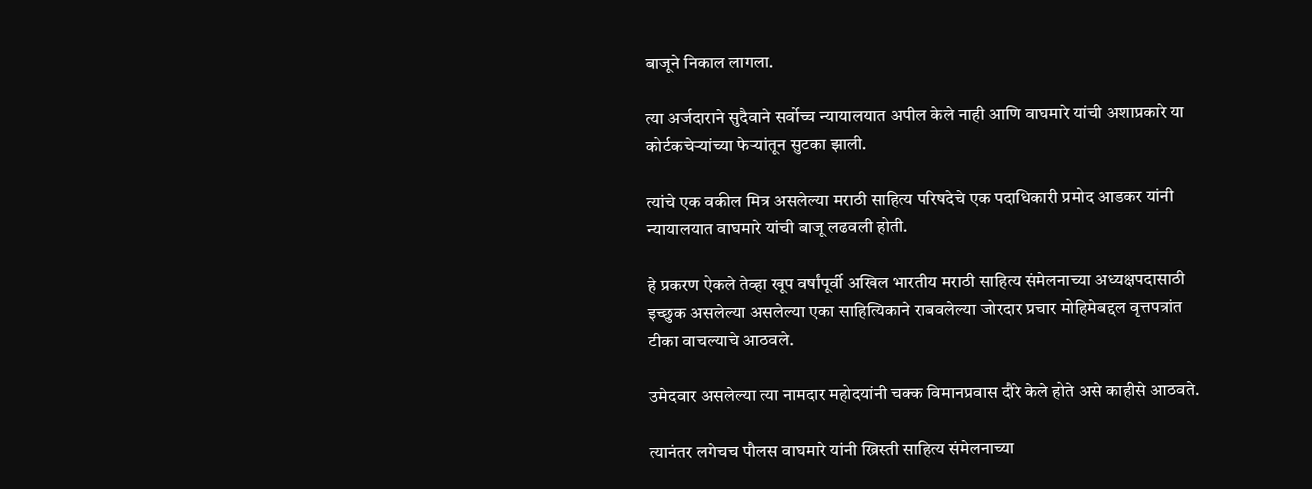बाजूने निकाल लागला.

त्या अर्जदाराने सुदैवाने सर्वोच्च न्यायालयात अपील केले नाही आणि वाघमारे यांची अशाप्रकारे या कोर्टकचेऱ्यांच्या फेऱ्यांतून सुटका झाली.

त्यांचे एक वकील मित्र असलेल्या मराठी साहित्य परिषदेचे एक पदाधिकारी प्रमोद आडकर यांनी न्यायालयात वाघमारे यांची बाजू लढवली होती.

हे प्रकरण ऐकले तेव्हा खूप वर्षांपूर्वी अखिल भारतीय मराठी साहित्य संमेलनाच्या अध्यक्षपदासाठी इच्छुक असलेल्या असलेल्या एका साहित्यिकाने राबवलेल्या जोरदार प्रचार मोहिमेबद्दल वृत्तपत्रांत टीका वाचल्याचे आठवले.

उमेदवार असलेल्या त्या नामदार महोदयांनी चक्क विमानप्रवास दौरे केले होते असे काहीसे आठवते.

त्यानंतर लगेचच पौलस वाघमारे यांनी ख्रिस्ती साहित्य संमेलनाच्या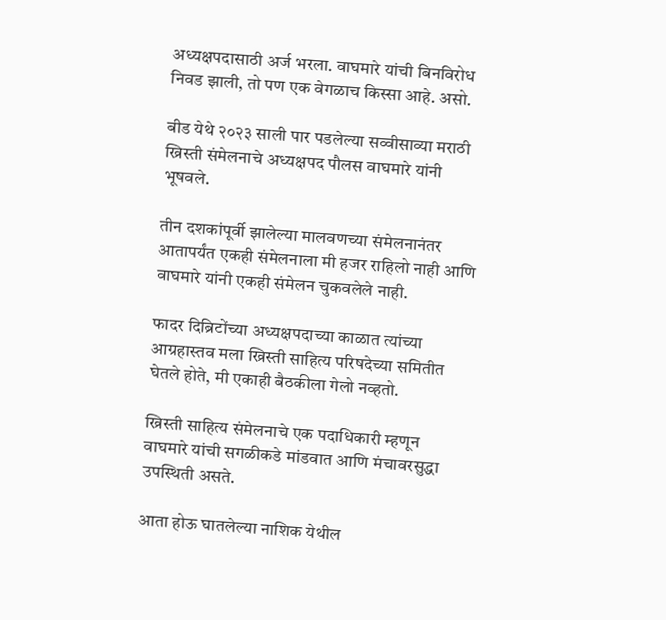अध्यक्षपदासाठी अर्ज भरला. वाघमारे यांची बिनविरोध निवड झाली, तो पण एक वेगळाच किस्सा आहे. असो.

बीड येथे २०२३ साली पार पडलेल्या सव्वीसाव्या मराठी ख्रिस्ती संमेलनाचे अध्यक्षपद पौलस वाघमारे यांनी भूषवले.

तीन दशकांपूर्वी झालेल्या मालवणच्या संमेलनानंतर आतापर्यंत एकही संमेलनाला मी हजर राहिलो नाही आणि वाघमारे यांनी एकही संमेलन चुकवलेले नाही.

फादर दिब्रिटोंच्या अध्यक्षपदाच्या काळात त्यांच्या आग्रहास्तव मला ख्रिस्ती साहित्य परिषदेच्या समितीत घेतले होते, मी एकाही बैठकीला गेलो नव्हतो.

ख्रिस्ती साहित्य संमेलनाचे एक पदाधिकारी म्हणून वाघमारे यांची सगळीकडे मांडवात आणि मंचावरसुद्धा उपस्थिती असते.

आता होऊ घातलेल्या नाशिक येथील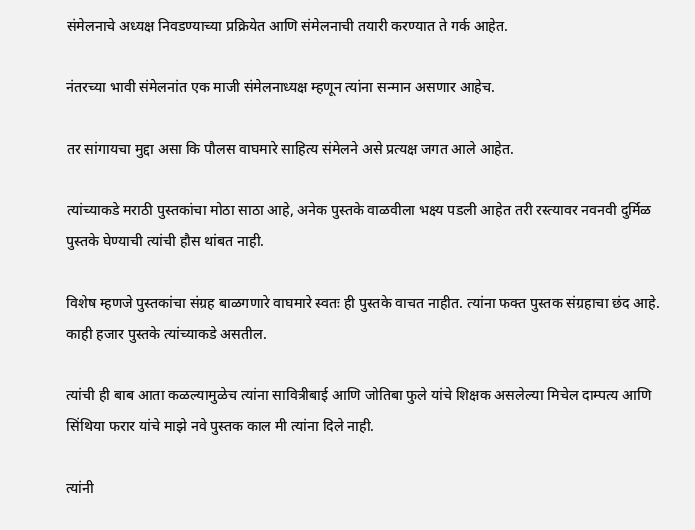संमेलनाचे अध्यक्ष निवडण्याच्या प्रक्रियेत आणि संमेलनाची तयारी करण्यात ते गर्क आहेत.

नंतरच्या भावी संमेलनांत एक माजी संमेलनाध्यक्ष म्हणून त्यांना सन्मान असणार आहेच.

तर सांगायचा मुद्दा असा कि पौलस वाघमारे साहित्य संमेलने असे प्रत्यक्ष जगत आले आहेत.

त्यांच्याकडे मराठी पुस्तकांचा मोठा साठा आहे, अनेक पुस्तके वाळवीला भक्ष्य पडली आहेत तरी रस्त्यावर नवनवी दुर्मिळ पुस्तके घेण्याची त्यांची हौस थांबत नाही.

विशेष म्हणजे पुस्तकांचा संग्रह बाळगणारे वाघमारे स्वतः ही पुस्तके वाचत नाहीत. त्यांना फक्त पुस्तक संग्रहाचा छंद आहे. काही हजार पुस्तके त्यांच्याकडे असतील.

त्यांची ही बाब आता कळल्यामुळेच त्यांना सावित्रीबाई आणि जोतिबा फुले यांचे शिक्षक असलेल्या मिचेल दाम्पत्य आणि सिंथिया फरार यांचे माझे नवे पुस्तक काल मी त्यांना दिले नाही.

त्यांनी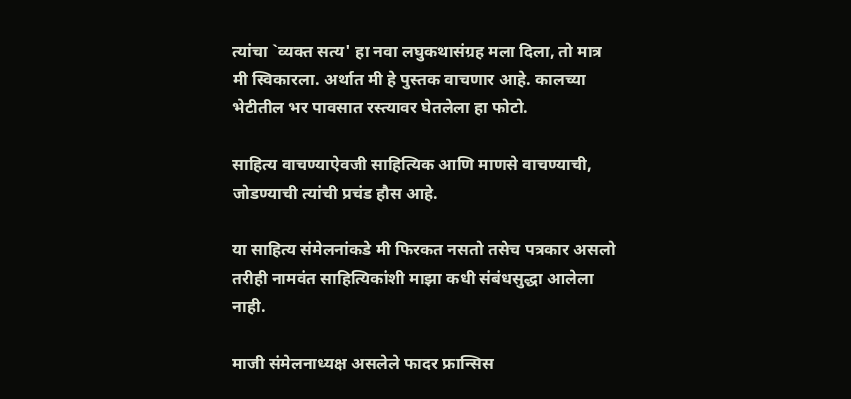त्यांचा `व्यक्त सत्य' हा नवा लघुकथासंग्रह मला दिला, तो मात्र मी स्विकारला. अर्थात मी हे पुस्तक वाचणार आहे. कालच्या भेटीतील भर पावसात रस्त्यावर घेतलेला हा फोटो.

साहित्य वाचण्याऐवजी साहित्यिक आणि माणसे वाचण्याची, जोडण्याची त्यांची प्रचंड हौस आहे.

या साहित्य संमेलनांकडे मी फिरकत नसतो तसेच पत्रकार असलो तरीही नामवंत साहित्यिकांशी माझा कधी संबंधसुद्धा आलेला नाही.

माजी संमेलनाध्यक्ष असलेले फादर फ्रान्सिस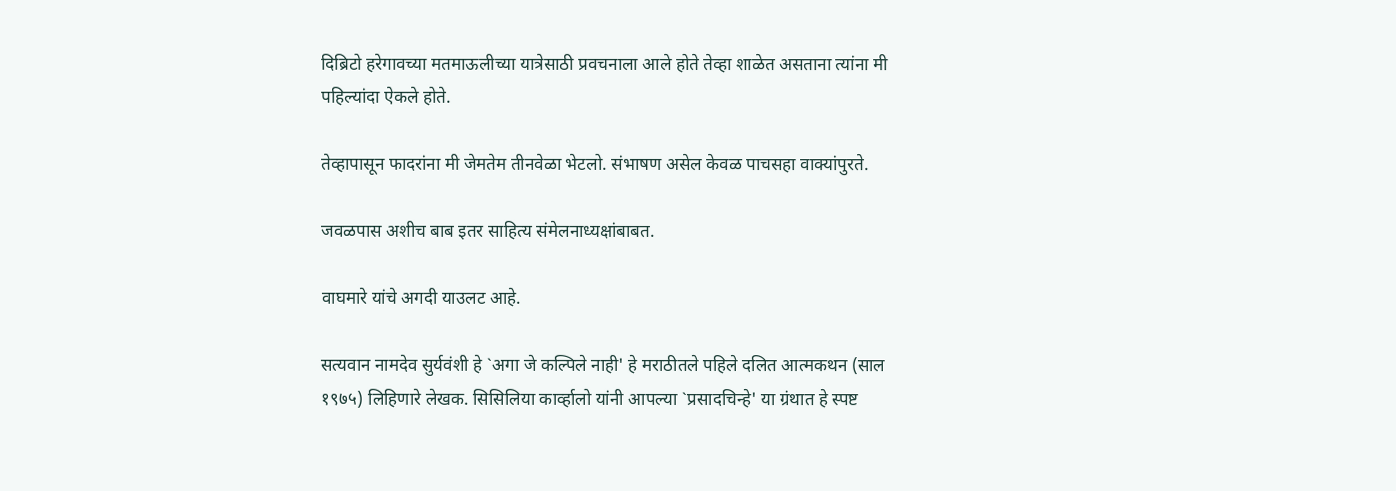दिब्रिटो हरेगावच्या मतमाऊलीच्या यात्रेसाठी प्रवचनाला आले होते तेव्हा शाळेत असताना त्यांना मी पहिल्यांदा ऐकले होते.

तेव्हापासून फादरांना मी जेमतेम तीनवेळा भेटलो. संभाषण असेल केवळ पाचसहा वाक्यांपुरते.

जवळपास अशीच बाब इतर साहित्य संमेलनाध्यक्षांबाबत.

वाघमारे यांचे अगदी याउलट आहे.

सत्यवान नामदेव सुर्यवंशी हे `अगा जे कल्पिले नाही' हे मराठीतले पहिले दलित आत्मकथन (साल १९७५) लिहिणारे लेखक. सिसिलिया कार्व्हालो यांनी आपल्या `प्रसादचिन्हे' या ग्रंथात हे स्पष्ट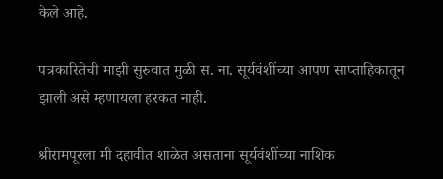केले आहे.

पत्रकारितेची माझी सुरुवात मुळी स. ना. सूर्यवंशींच्या आपण साप्ताहिकातून झाली असे म्हणायला हरकत नाही.

श्रीरामपूरला मी दहावीत शाळेत असताना सूर्यवंशींच्या नाशिक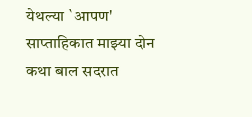येथल्या `आपण' साप्ताहिकात माझ्या दोन कथा बाल सदरात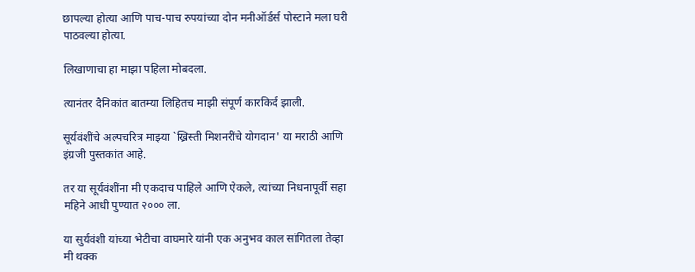छापल्या होत्या आणि पाच-पाच रुपयांच्या दोन मनीऑर्डर्स पोस्टाने मला घरी पाठवल्या होत्या.

लिखाणाचा हा माझा पहिला मोबदला.

त्यानंतर दैनिकांत बातम्या लिहितच माझी संपूर्ण कारकिर्द झाली.

सूर्यवंशींचे अल्पचरित्र माझ्या `ख्रिस्ती मिशनरींचे योगदान' या मराठी आणि इंग्रजी पुस्तकांत आहे.

तर या सूर्यवंशींना मी एकदाच पाहिले आणि ऐकले, त्यांच्या निधनापूर्वी सहा महिने आधी पुण्यात २००० ला.

या सुर्यवंशी यांच्या भेटीचा वाघमारे यांनी एक अनुभव काल सांगितला तेव्हा मी थक्क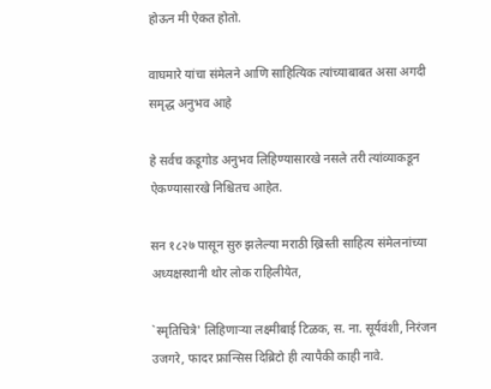होऊन मी ऐकत होतो.

वाघमारे यांचा संमेलने आणि साहित्यिक त्यांच्याबाबत असा अगदी समृद्ध अनुभव आहे

हे सर्वच कडूगोड अनुभव लिहिण्यासारखे नसले तरी त्यांव्याकडून ऐकण्यासारखे निश्चितच आहेत.

सन १८२७ पासून सुरु झलेल्या मराठी ख्रिस्ती साहित्य संमेलनांच्या अध्यक्षस्थानी थोर लोक राहिलीयेत,

`स्मृतिचित्रे' लिहिणाऱ्या लक्ष्मीबाई टिळक, स. ना. सूर्यवंशी, निरंजन उजगरे, फादर फ्रान्सिस दिब्रिटो ही त्यापैकी काही नावे.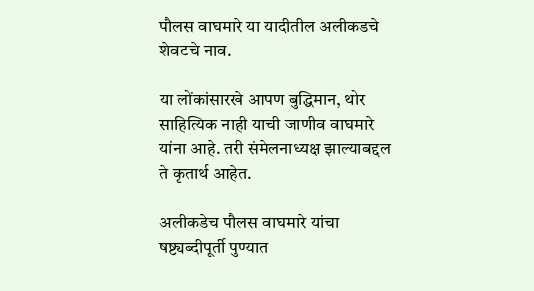पौलस वाघमारे या यादीतील अलीकडचे शेवटचे नाव.

या लोंकांसारखे आपण बुद्धिमान, थोर साहित्यिक नाही याची जाणीव वाघमारे यांना आहे. तरी संमेलनाध्यक्ष झाल्याबद्दल ते कृतार्थ आहेत.

अलीकडेच पौलस वाघमारे यांचा षष्ट्यब्दीपूर्ती पुण्यात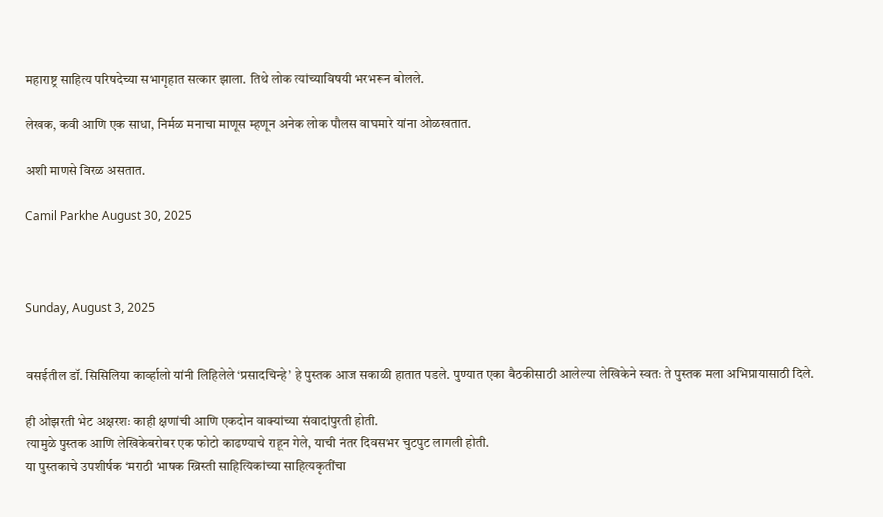महाराष्ट्र साहित्य परिषदेच्या सभागृहात सत्कार झाला. तिथे लोक त्यांच्याविषयी भरभरून बोलले.

लेखक, कवी आणि एक साधा, निर्मळ मनाचा माणूस म्हणून अनेक लोक पौलस वाघमारे यांना ओळखतात.

अशी माणसे विरळ असतात.

Camil Parkhe August 30, 2025



Sunday, August 3, 2025


वसईतील डॉ. सिसिलिया कार्व्हालो यांनी लिहिलेले ‘प्रसादचिन्हे’ हे पुस्तक आज सकाळी हातात पडले. पुण्यात एका बैठकीसाठी आलेल्या लेखिकेने स्वतः ते पुस्तक मला अभिप्रायासाठी दिले.

ही ओझरती भेट अक्षरशः काही क्षणांची आणि एकदोन वाक्यांच्या संवादांपुरती होती.
त्यामुळे पुस्तक आणि लेखिकेबरोबर एक फोटो काढण्याचे राहून गेले, याची नंतर दिवसभर चुटपुट लागली होती.
या पुस्तकाचे उपशीर्षक ‘मराठी भाषक ख्रिस्ती साहित्यिकांच्या साहित्यकृतींचा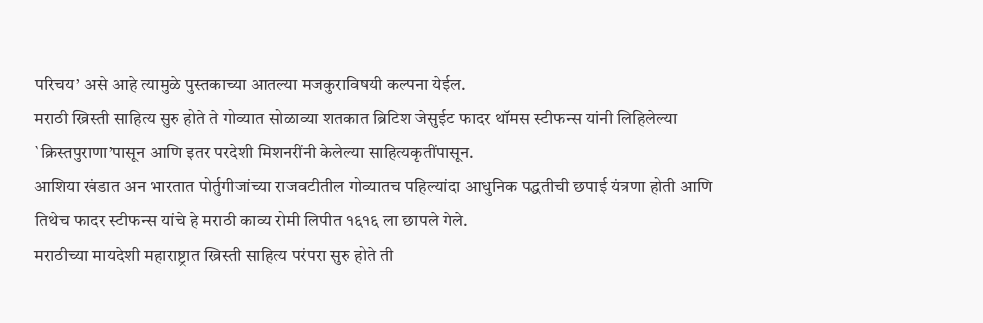परिचय’ असे आहे त्यामुळे पुस्तकाच्या आतल्या मजकुराविषयी कल्पना येईल.
मराठी ख्रिस्ती साहित्य सुरु होते ते गोव्यात सोळाव्या शतकात ब्रिटिश जेसुईट फादर थॉमस स्टीफन्स यांनी लिहिलेल्या `क्रिस्तपुराणा’पासून आणि इतर परदेशी मिशनरींनी केलेल्या साहित्यकृतींपासून.
आशिया खंडात अन भारतात पोर्तुगीजांच्या राजवटीतील गोव्यातच पहिल्यांदा आधुनिक पद्धतीची छपाई यंत्रणा होती आणि तिथेच फादर स्टीफन्स यांचे हे मराठी काव्य रोमी लिपीत १६१६ ला छापले गेले.
मराठीच्या मायदेशी महाराष्ट्रात ख्रिस्ती साहित्य परंपरा सुरु होते ती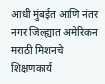आधी मुंबईत आणि नंतर नगर जिल्ह्यात अमेरिकन मराठी मिशनचे शिक्षणकार्य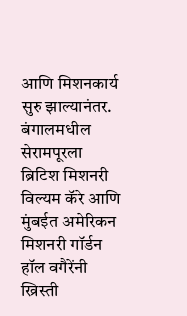आणि मिशनकार्य सुरु झाल्यानंतर.
बंगालमधील सेरामपूरला ब्रिटिश मिशनरी विल्यम कॅरे आणि मुंबईत अमेरिकन मिशनरी गॉर्डन हॉल वगैरेंनी ख्रिस्ती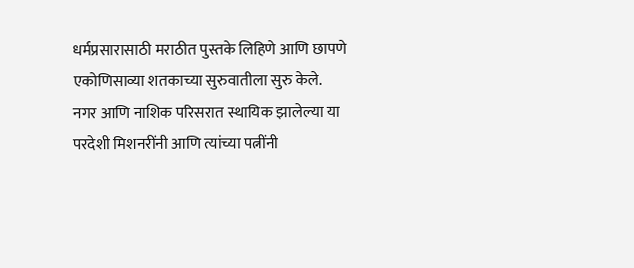धर्मप्रसारासाठी मराठीत पुस्तके लिहिणे आणि छापणे एकोणिसाव्या शतकाच्या सुरुवातीला सुरु केले.
नगर आणि नाशिक परिसरात स्थायिक झालेल्या या परदेशी मिशनरींनी आणि त्यांच्या पत्नींनी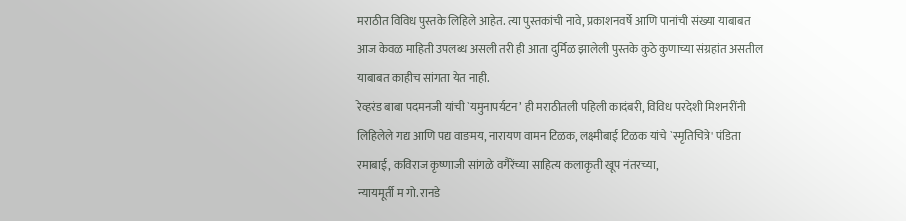मराठीत विविध पुस्तके लिहिले आहेत. त्या पुस्तकांची नावे, प्रकाशनवर्षे आणि पानांची संख्या याबाबत आज केवळ माहिती उपलब्ध असली तरी ही आता दुर्मिळ झालेली पुस्तके कुठे कुणाच्या संग्रहांत असतील याबाबत काहीच सांगता येत नाही.
रेव्हरंड बाबा पदमनजी यांची `यमुनापर्यटन’ ही मराठीतली पहिली कादंबरी, विविध परदेशी मिशनरींनी लिहिलेले गद्य आणि पद्य वाङमय, नारायण वामन टिळक, लक्ष्मीबाई टिळक यांचे `स्मृतिचित्रे' पंडिता रमाबाई, कविराज कृष्णाजी सांगळे वगैरेंच्या साहित्य कलाकृती खूप नंतरच्या,
न्यायमूर्ती म गो. रानडे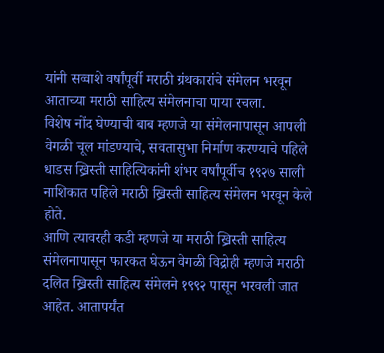यांनी सव्वाशे वर्षांपूर्वी मराठी ग्रंथकारांचे संमेलन भरवून आताच्या मराठी साहित्य संमेलनाचा पाया रचला.
विशेष नोंद घेण्याची बाब म्हणजे या संमेलनापासून आपली वेगळी चूल मांडण्याचे, सवतासुभा निर्माण करण्याचे पहिले धाडस ख्रिस्ती साहित्यिकांनी शंभर वर्षांपूर्वीच १९२७ साली नाशिकात पहिले मराठी ख्रिस्ती साहित्य संमेलन भरवून केले होते.
आणि त्यावरही कडी म्हणजे या मराठी ख्रिस्ती साहित्य संमेलनापासून फारकत घेऊन वेगळी विद्रोही म्हणजे मराठी दलित ख्रिस्ती साहित्य संमेलने १९९२ पासून भरवली जात आहेत. आतापर्यंत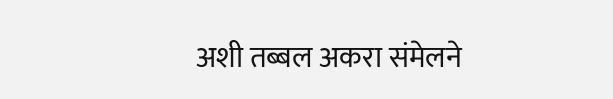अशी तब्बल अकरा संमेलने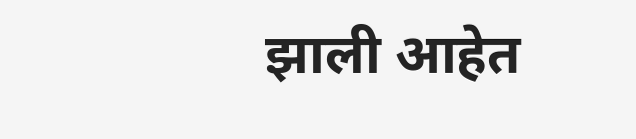झाली आहेत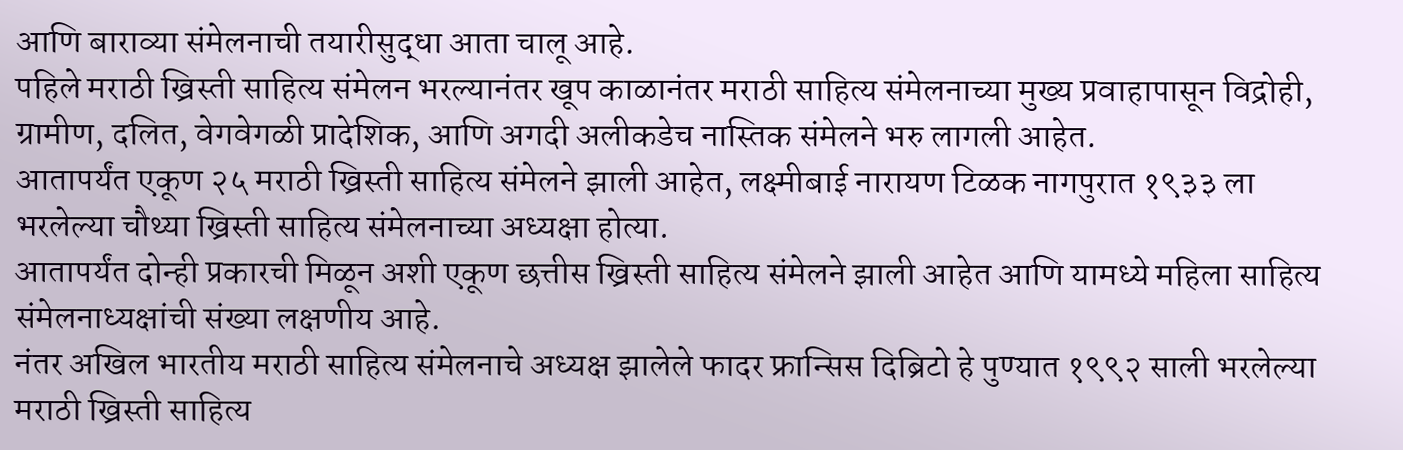आणि बाराव्या संमेलनाची तयारीसुद्धा आता चालू आहे.
पहिले मराठी ख्रिस्ती साहित्य संमेलन भरल्यानंतर खूप काळानंतर मराठी साहित्य संमेलनाच्या मुख्य प्रवाहापासून विद्रोही, ग्रामीण, दलित, वेगवेगळी प्रादेशिक, आणि अगदी अलीकडेच नास्तिक संमेलने भरु लागली आहेत.
आतापर्यंत एकूण २५ मराठी ख्रिस्ती साहित्य संमेलने झाली आहेत, लक्ष्मीबाई नारायण टिळक नागपुरात १९३३ ला भरलेल्या चौथ्या ख्रिस्ती साहित्य संमेलनाच्या अध्यक्षा होत्या.
आतापर्यंत दोन्ही प्रकारची मिळून अशी एकूण छत्तीस ख्रिस्ती साहित्य संमेलने झाली आहेत आणि यामध्ये महिला साहित्य संमेलनाध्यक्षांची संख्या लक्षणीय आहे.
नंतर अखिल भारतीय मराठी साहित्य संमेलनाचे अध्यक्ष झालेले फादर फ्रान्सिस दिब्रिटो हे पुण्यात १९९२ साली भरलेल्या मराठी ख्रिस्ती साहित्य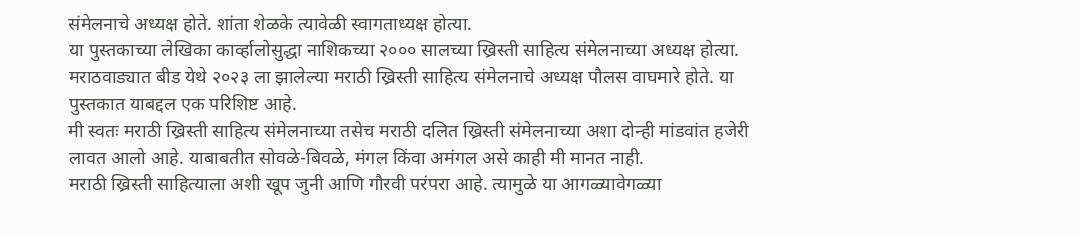संमेलनाचे अध्यक्ष होते. शांता शेळके त्यावेळी स्वागताध्यक्ष होत्या.
या पुस्तकाच्या लेखिका कार्व्हालोसुद्धा नाशिकच्या २००० सालच्या ख्रिस्ती साहित्य संमेलनाच्या अध्यक्ष होत्या. मराठवाड्यात बीड येथे २०२३ ला झालेल्या मराठी ख्रिस्ती साहित्य संमेलनाचे अध्यक्ष पौलस वाघमारे होते. या पुस्तकात याबद्दल एक परिशिष्ट आहे.
मी स्वतः मराठी ख्रिस्ती साहित्य संमेलनाच्या तसेच मराठी दलित ख्रिस्ती संमेलनाच्या अशा दोन्ही मांडवांत हजेरी लावत आलो आहे. याबाबतीत सोवळे-बिवळे, मंगल किंवा अमंगल असे काही मी मानत नाही.
मराठी ख्रिस्ती साहित्याला अशी खूप जुनी आणि गौरवी परंपरा आहे. त्यामुळे या आगळ्यावेगळ्या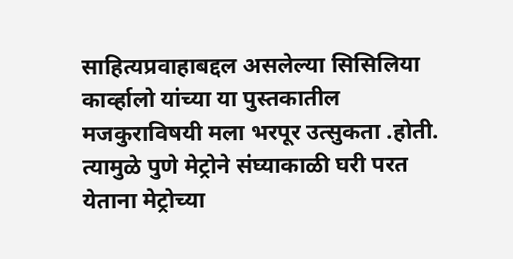साहित्यप्रवाहाबद्दल असलेल्या सिसिलिया कार्व्हालो यांच्या या पुस्तकातील मजकुराविषयी मला भरपूर उत्सुकता .होती.
त्यामुळे पुणे मेट्रोने संघ्याकाळी घरी परत येताना मेट्रोच्या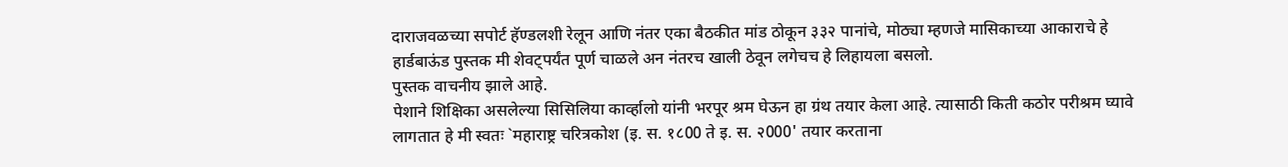दाराजवळच्या सपोर्ट हॅण्डलशी रेलून आणि नंतर एका बैठकीत मांड ठोकून ३३२ पानांचे, मोठ्या म्हणजे मासिकाच्या आकाराचे हे हार्डबाऊंड पुस्तक मी शेवट्पर्यंत पूर्ण चाळले अन नंतरच खाली ठेवून लगेचच हे लिहायला बसलो.
पुस्तक वाचनीय झाले आहे.
पेशाने शिक्षिका असलेल्या सिसिलिया कार्व्हालो यांनी भरपूर श्रम घेऊन हा ग्रंथ तयार केला आहे. त्यासाठी किती कठोर परीश्रम घ्यावे लागतात हे मी स्वतः `महाराष्ट्र चरित्रकोश (इ. स. १८00 ते इ. स. २000' तयार करताना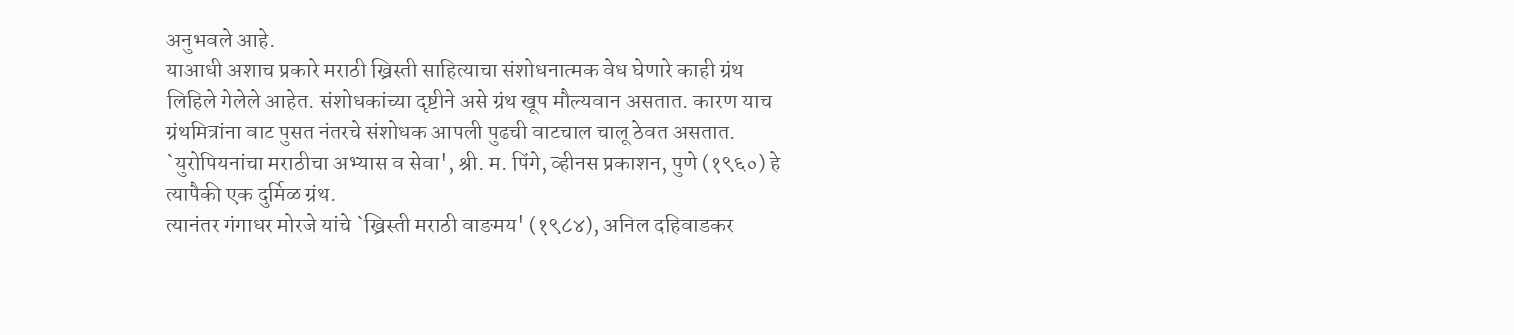अनुभवले आहे.
याआधी अशाच प्रकारे मराठी ख्रिस्ती साहित्याचा संशोधनात्मक वेध घेणारे काही ग्रंथ लिहिले गेलेले आहेत. संशोधकांच्या दृष्टीने असे ग्रंथ खूप मौल्यवान असतात. कारण याच ग्रंथमित्रांना वाट पुसत नंतरचे संशोधक आपली पुढची वाटचाल चालू ठेवत असतात.
`युरोपियनांचा मराठीचा अभ्यास व सेवा', श्री. म. पिंगे, व्हीनस प्रकाशन, पुणे (१९६०) हे त्यापैकी एक दुर्मिळ ग्रंथ.
त्यानंतर गंगाधर मोरजे यांचे `ख्रिस्ती मराठी वाङमय' (१९८४), अनिल दहिवाडकर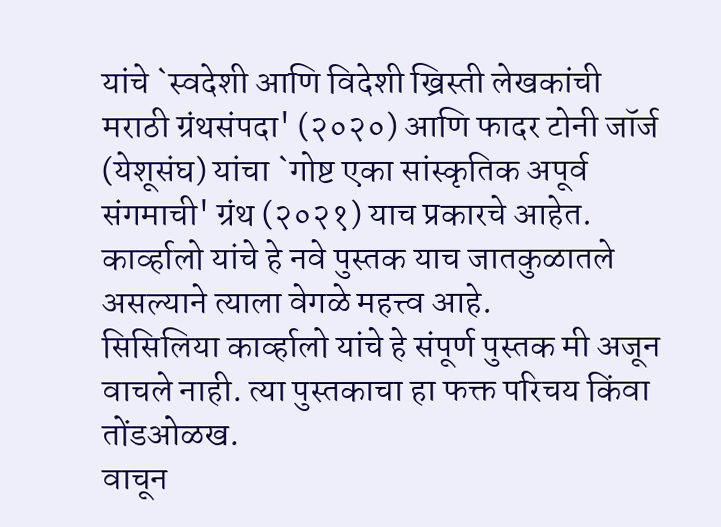यांचे `स्वदेशी आणि विदेशी ख्रिस्ती लेखकांची मराठी ग्रंथसंपदा' (२०२०) आणि फादर टोनी जॉर्ज (येशूसंघ) यांचा `गोष्ट एका सांस्कृतिक अपूर्व संगमाची' ग्रंथ (२०२१) याच प्रकारचे आहेत.
कार्व्हालो यांचे हे नवे पुस्तक याच जातकुळातले असल्याने त्याला वेगळे महत्त्व आहे.
सिसिलिया कार्व्हालो यांचे हे संपूर्ण पुस्तक मी अजून वाचले नाही. त्या पुस्तकाचा हा फक्त परिचय किंवा तोंडओळख.
वाचून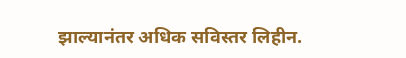झाल्यानंतर अधिक सविस्तर लिहीन.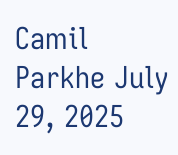Camil Parkhe July 29, 2025